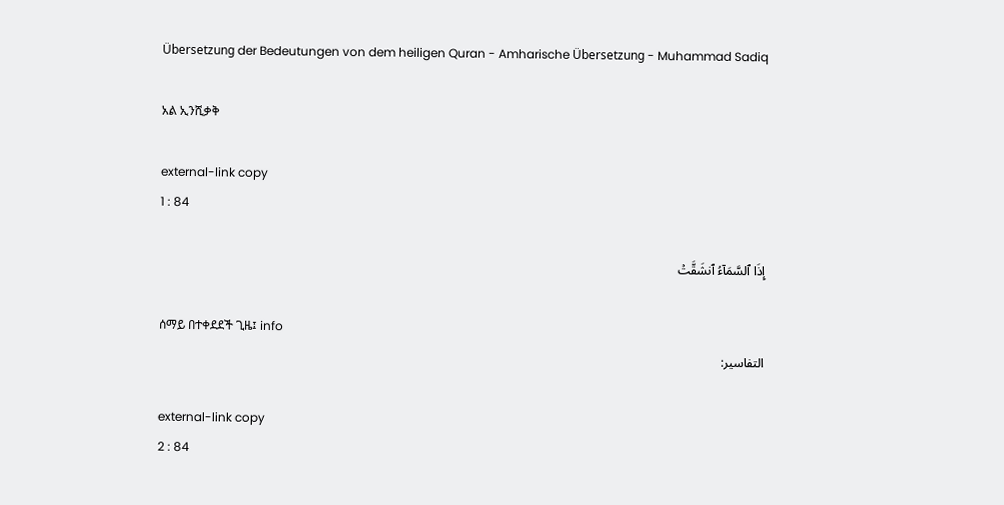Übersetzung der Bedeutungen von dem heiligen Quran - Amharische Übersetzung - Muhammad Sadiq

አል ኢንሺቃቅ

external-link copy
1 : 84

إِذَا ٱلسَّمَآءُ ٱنشَقَّتۡ

ሰማይ በተቀደደች ጊዜ፤ info
التفاسير:

external-link copy
2 : 84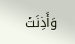وَأَذِنَتۡ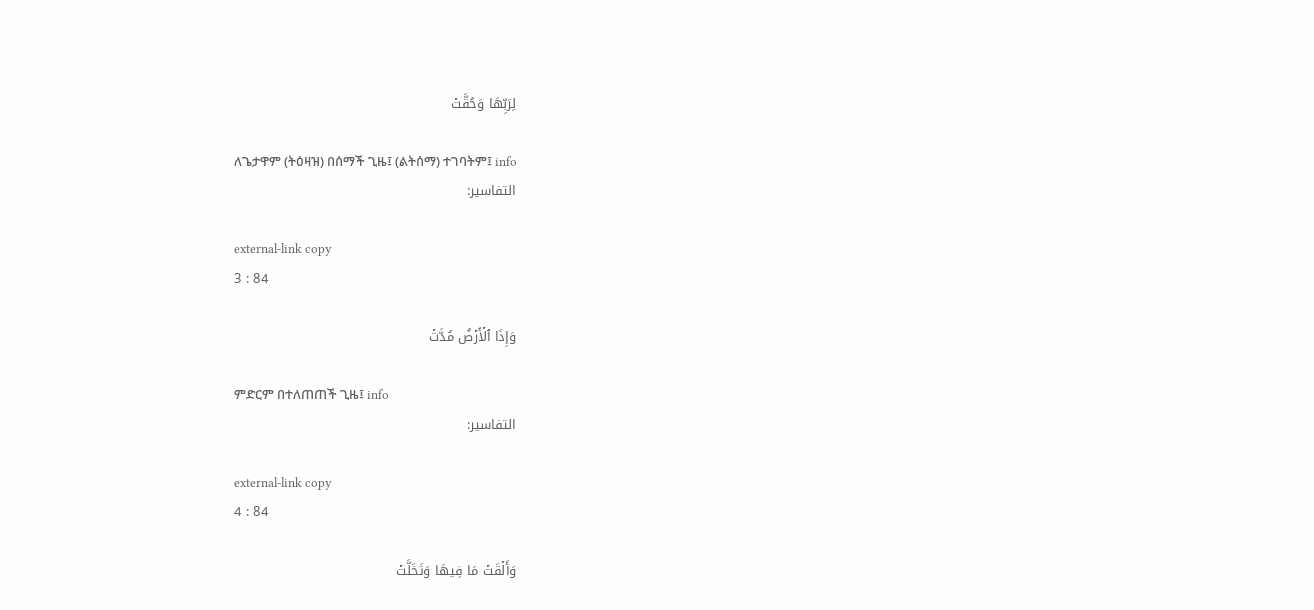لِرَبِّهَا وَحُقَّتۡ

ለጌታዋም (ትዕዛዝ) በሰማች ጊዜ፤ (ልትሰማ) ተገባትም፤ info
التفاسير:

external-link copy
3 : 84

وَإِذَا ٱلۡأَرۡضُ مُدَّتۡ

ምድርም በተለጠጠች ጊዜ፤ info
التفاسير:

external-link copy
4 : 84

وَأَلۡقَتۡ مَا فِيهَا وَتَخَلَّتۡ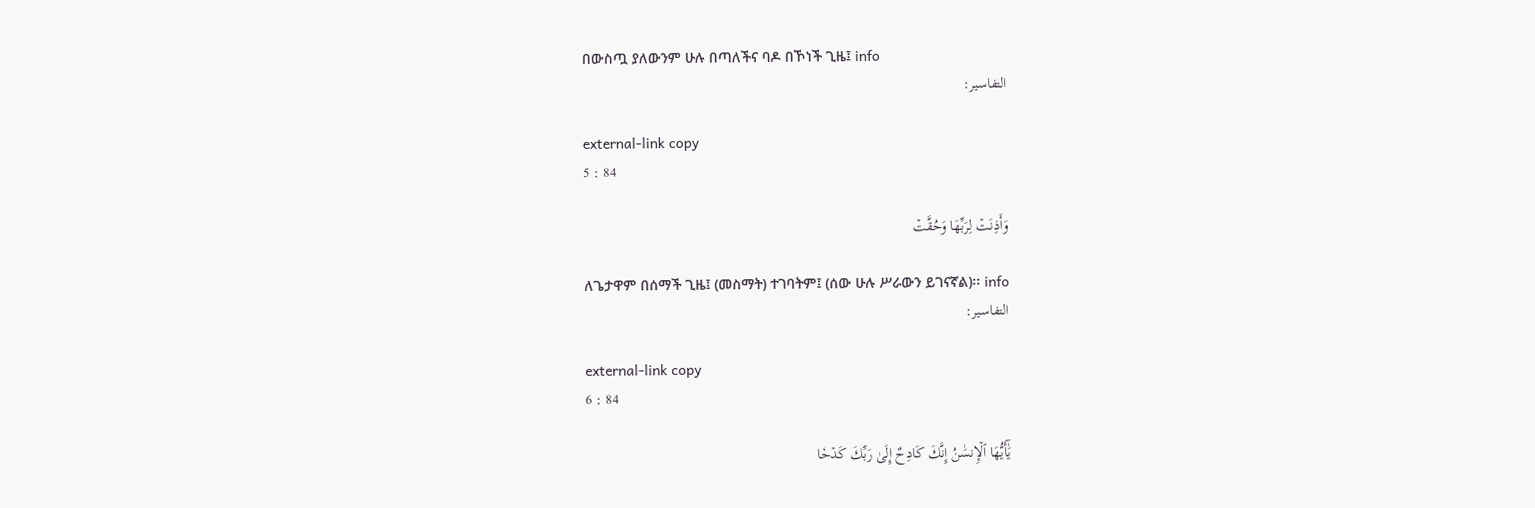በውስጧ ያለውንም ሁሉ በጣለችና ባዶ በኾነች ጊዜ፤ info
التفاسير:

external-link copy
5 : 84

وَأَذِنَتۡ لِرَبِّهَا وَحُقَّتۡ

ለጌታዋም በሰማች ጊዜ፤ (መስማት) ተገባትም፤ (ሰው ሁሉ ሥራውን ይገናኛል)፡፡ info
التفاسير:

external-link copy
6 : 84

يَٰٓأَيُّهَا ٱلۡإِنسَٰنُ إِنَّكَ كَادِحٌ إِلَىٰ رَبِّكَ كَدۡحٗا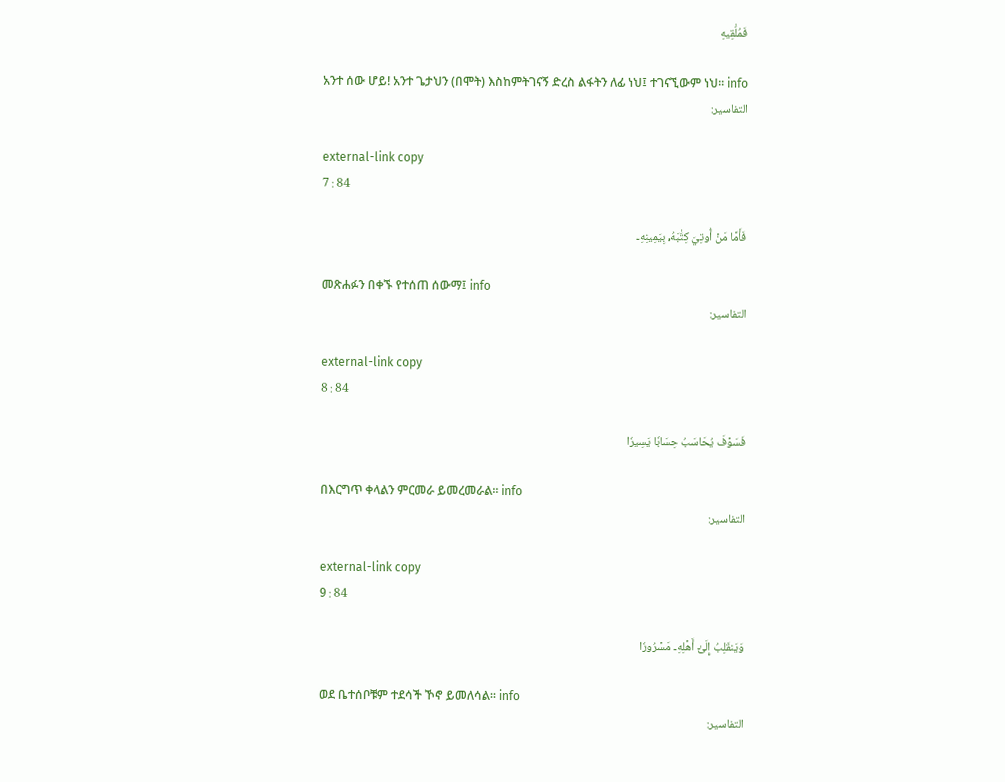فَمُلَٰقِيهِ

አንተ ሰው ሆይ! አንተ ጌታህን (በሞት) እስከምትገናኝ ድረስ ልፋትን ለፊ ነህ፤ ተገናኚውም ነህ፡፡ info
التفاسير:

external-link copy
7 : 84

فَأَمَّا مَنۡ أُوتِيَ كِتَٰبَهُۥ بِيَمِينِهِۦ

መጽሐፉን በቀኙ የተሰጠ ሰውማ፤ info
التفاسير:

external-link copy
8 : 84

فَسَوۡفَ يُحَاسَبُ حِسَابٗا يَسِيرٗا

በእርግጥ ቀላልን ምርመራ ይመረመራል፡፡ info
التفاسير:

external-link copy
9 : 84

وَيَنقَلِبُ إِلَىٰٓ أَهۡلِهِۦ مَسۡرُورٗا

ወደ ቤተሰቦቹም ተደሳች ኾኖ ይመለሳል፡፡ info
التفاسير: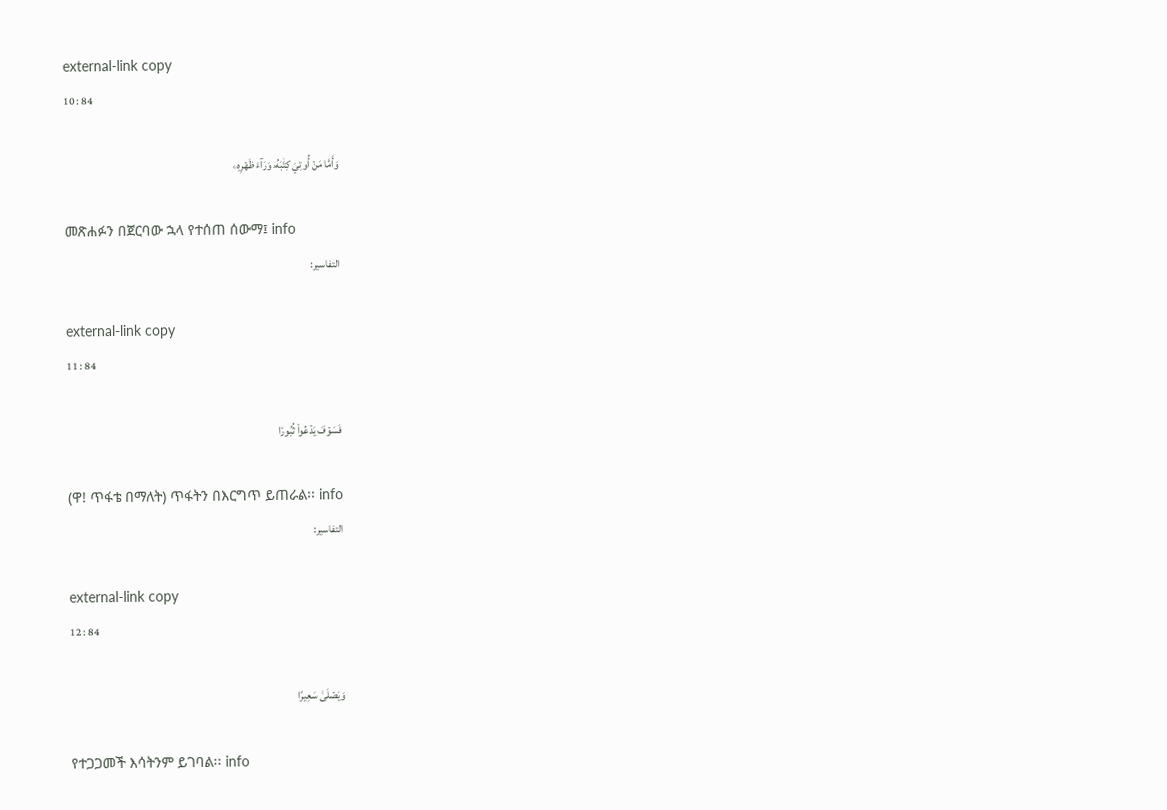external-link copy
10 : 84

وَأَمَّا مَنۡ أُوتِيَ كِتَٰبَهُۥ وَرَآءَ ظَهۡرِهِۦ

መጽሐፉን በጀርባው ኋላ የተሰጠ ሰውማ፤ info
التفاسير:

external-link copy
11 : 84

فَسَوۡفَ يَدۡعُواْ ثُبُورٗا

(ዋ! ጥፋቴ በማለት) ጥፋትን በእርግጥ ይጠራል፡፡ info
التفاسير:

external-link copy
12 : 84

وَيَصۡلَىٰ سَعِيرًا

የተጋጋመች እሳትንም ይገባል፡፡ info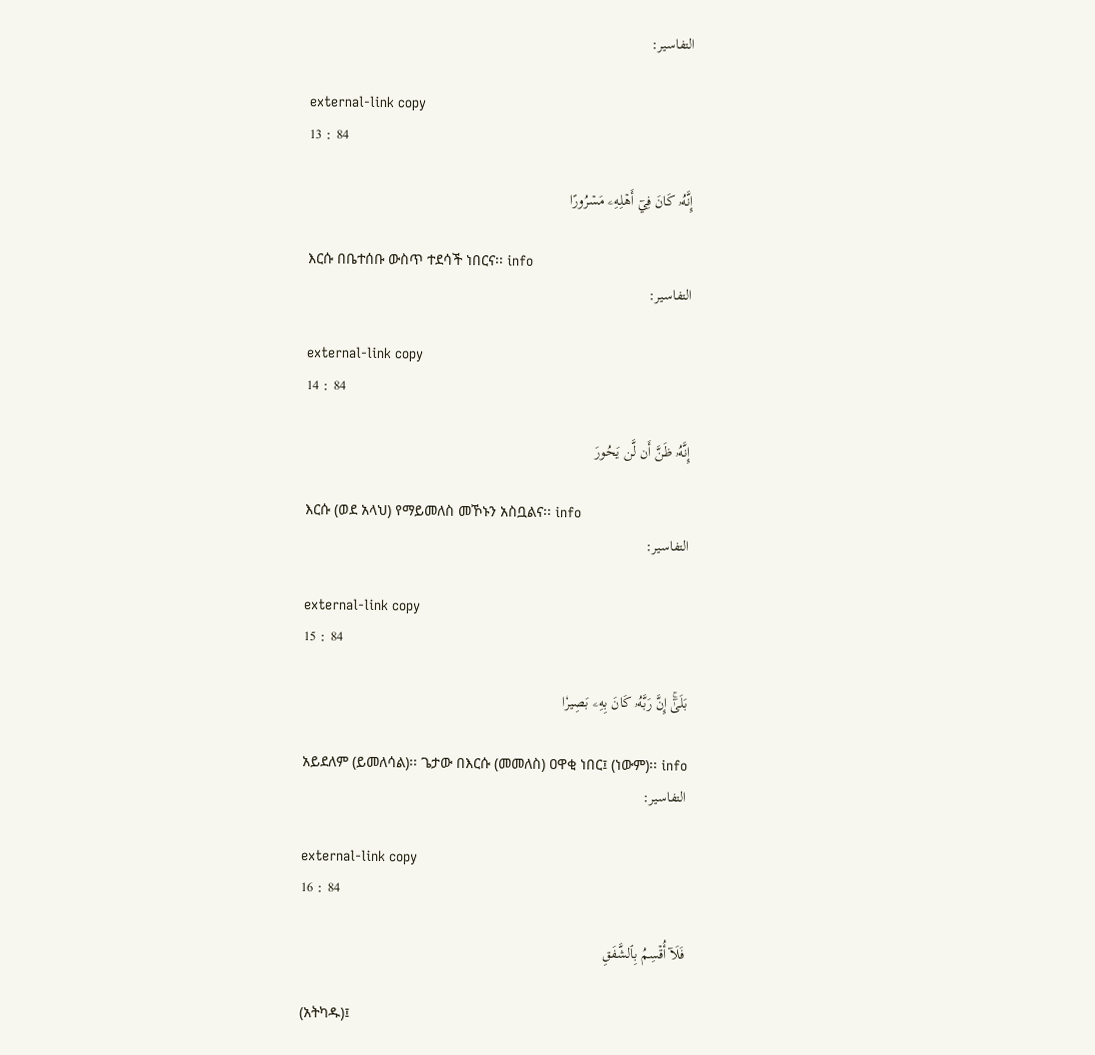التفاسير:

external-link copy
13 : 84

إِنَّهُۥ كَانَ فِيٓ أَهۡلِهِۦ مَسۡرُورًا

እርሱ በቤተሰቡ ውስጥ ተደሳች ነበርና፡፡ info
التفاسير:

external-link copy
14 : 84

إِنَّهُۥ ظَنَّ أَن لَّن يَحُورَ

እርሱ (ወደ አላህ) የማይመለስ መኾኑን አስቧልና፡፡ info
التفاسير:

external-link copy
15 : 84

بَلَىٰٓۚ إِنَّ رَبَّهُۥ كَانَ بِهِۦ بَصِيرٗا

አይደለም (ይመለሳል)፡፡ ጌታው በእርሱ (መመለስ) ዐዋቂ ነበር፤ (ነውም)፡፡ info
التفاسير:

external-link copy
16 : 84

فَلَآ أُقۡسِمُ بِٱلشَّفَقِ

(አትካዱ)፤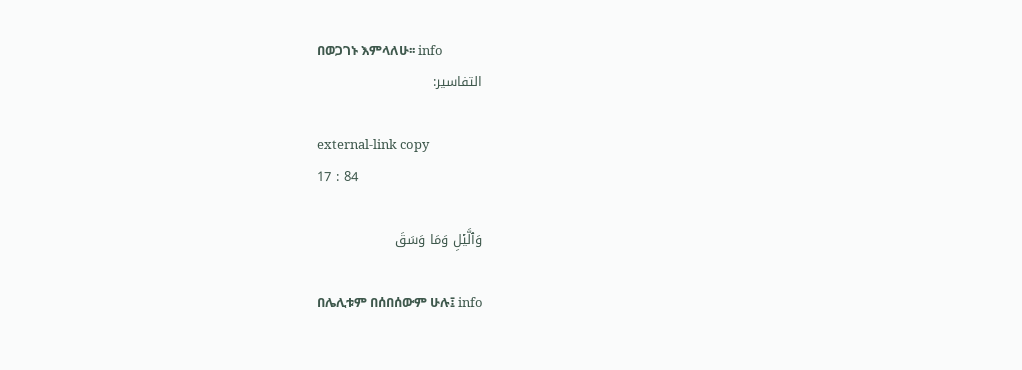በወጋገኑ እምላለሁ፡፡ info
التفاسير:

external-link copy
17 : 84

وَٱلَّيۡلِ وَمَا وَسَقَ

በሌሊቱም በሰበሰውም ሁሉ፤ info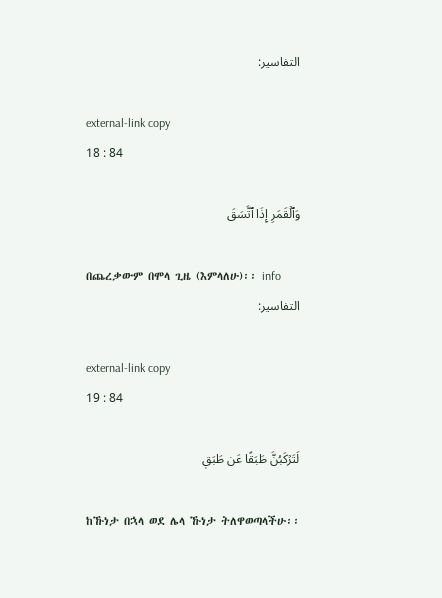التفاسير:

external-link copy
18 : 84

وَٱلۡقَمَرِ إِذَا ٱتَّسَقَ

በጨረቃውም በሞላ ጊዜ (እምላለሁ)፡፡ info
التفاسير:

external-link copy
19 : 84

لَتَرۡكَبُنَّ طَبَقًا عَن طَبَقٖ

ከኹነታ በኋላ ወደ ሌላ ኹነታ ትለዋወጣላችሁ፡፡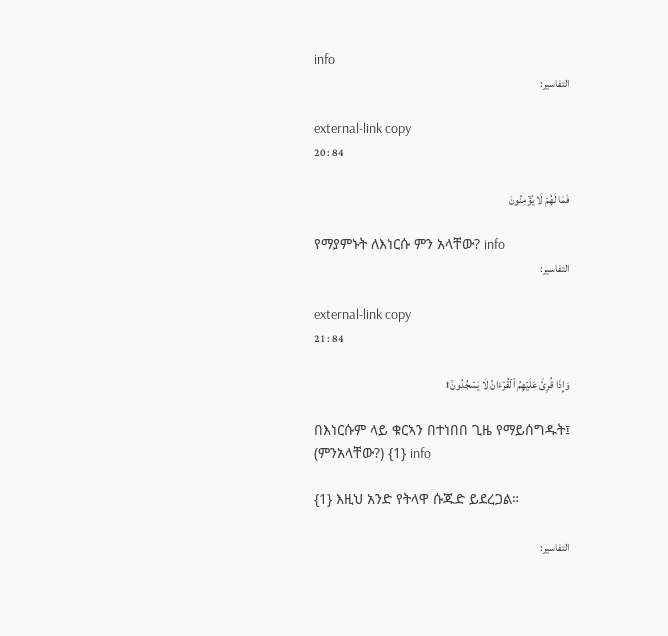info
التفاسير:

external-link copy
20 : 84

فَمَا لَهُمۡ لَا يُؤۡمِنُونَ

የማያምኑት ለእነርሱ ምን አላቸው? info
التفاسير:

external-link copy
21 : 84

وَإِذَا قُرِئَ عَلَيۡهِمُ ٱلۡقُرۡءَانُ لَا يَسۡجُدُونَۤ۩

በእነርሱም ላይ ቁርኣን በተነበበ ጊዜ የማይሰግዱት፤ (ምንአላቸው?) {1} info

{1} እዚህ አንድ የትላዋ ሱጁድ ይደረጋል።

التفاسير: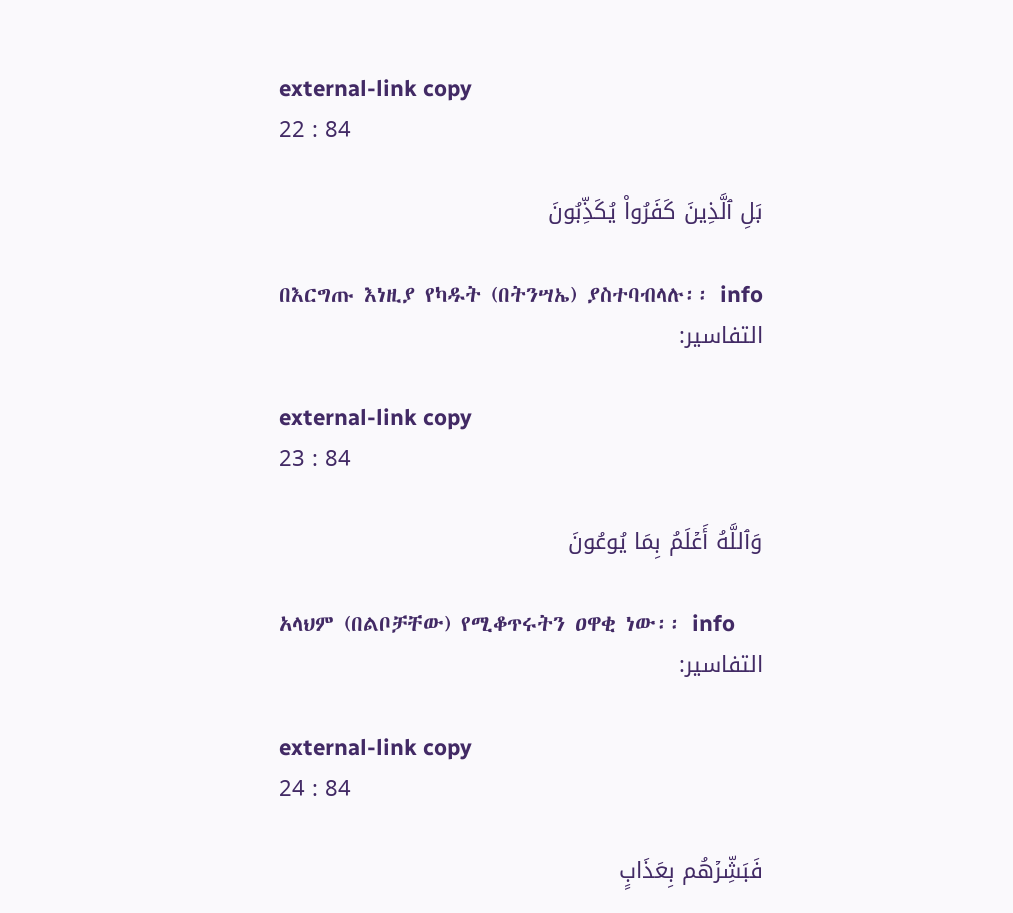external-link copy
22 : 84

بَلِ ٱلَّذِينَ كَفَرُواْ يُكَذِّبُونَ

በእርግጡ እነዚያ የካዱት (በትንሣኤ) ያስተባብላሉ፡፡ info
التفاسير:

external-link copy
23 : 84

وَٱللَّهُ أَعۡلَمُ بِمَا يُوعُونَ

አላህም (በልቦቻቸው) የሚቆጥሩትን ዐዋቂ ነው፡፡ info
التفاسير:

external-link copy
24 : 84

فَبَشِّرۡهُم بِعَذَابٍ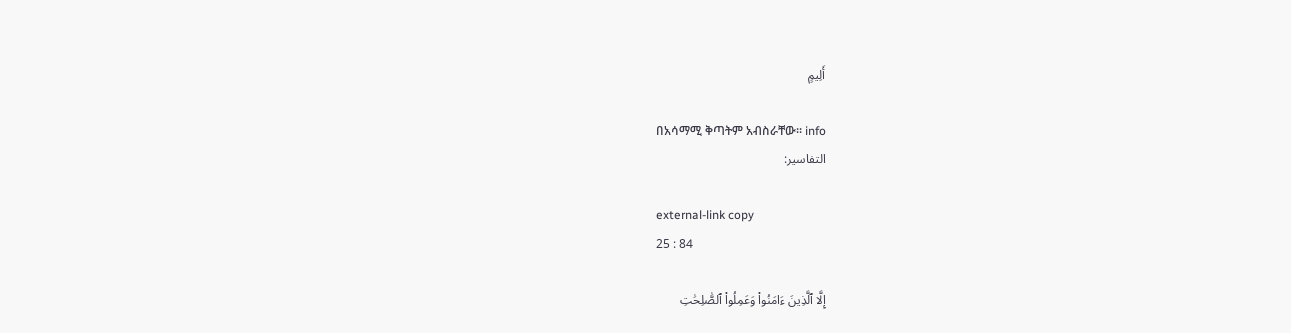أَلِيمٍ

በአሳማሚ ቅጣትም አብስራቸው፡፡ info
التفاسير:

external-link copy
25 : 84

إِلَّا ٱلَّذِينَ ءَامَنُواْ وَعَمِلُواْ ٱلصَّٰلِحَٰتِ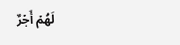لَهُمۡ أَجۡرٌ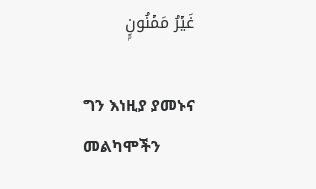غَيۡرُ مَمۡنُونِۭ

ግን እነዚያ ያመኑና መልካሞችን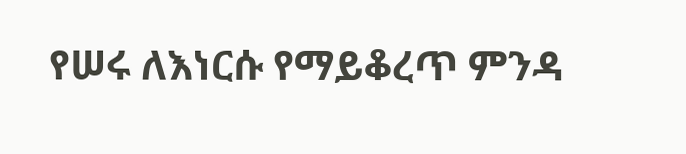የሠሩ ለእነርሱ የማይቆረጥ ምንዳ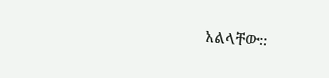አልላቸው፡፡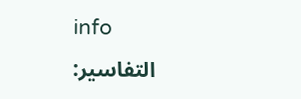info
التفاسير: